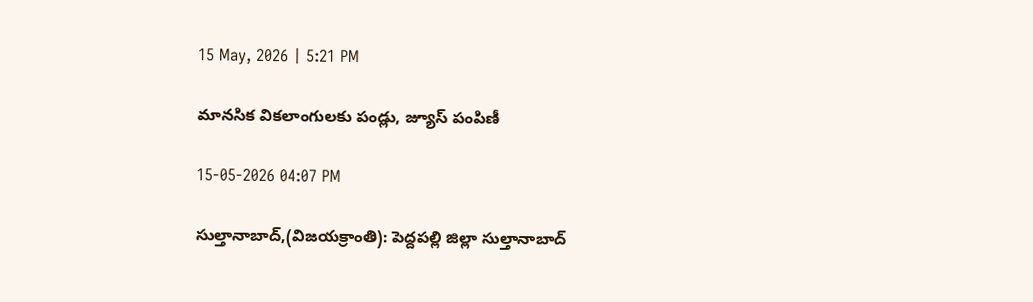15 May, 2026 | 5:21 PM

మానసిక వికలాంగులకు పండ్లు, జ్యూస్ పంపిణీ

15-05-2026 04:07 PM

సుల్తానాబాద్,(విజయక్రాంతి): పెద్దపల్లి జిల్లా సుల్తానాబాద్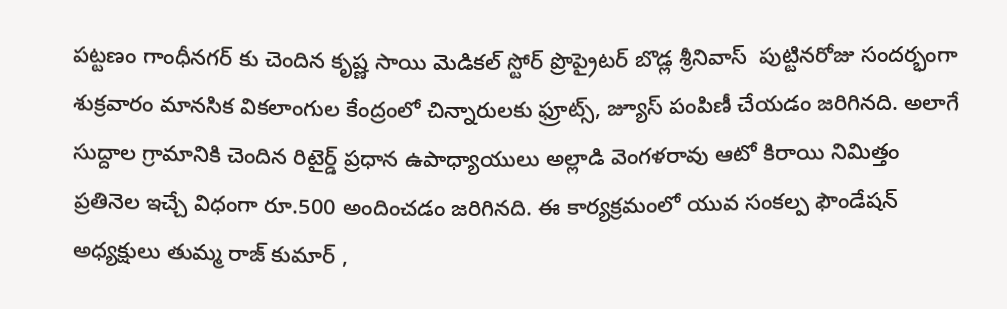పట్టణం గాంధీనగర్ కు చెందిన కృష్ణ సాయి మెడికల్ స్టోర్ ప్రొప్రైటర్ బొడ్ల శ్రీనివాస్  పుట్టినరోజు సందర్భంగా శుక్రవారం మానసిక వికలాంగుల కేంద్రంలో చిన్నారులకు ఫ్రూట్స్, జ్యూస్ పంపిణీ చేయడం జరిగినది. అలాగే సుద్దాల గ్రామానికి చెందిన రిటైర్డ్ ప్రధాన ఉపాధ్యాయులు అల్లాడి వెంగళరావు ఆటో కిరాయి నిమిత్తం ప్రతినెల ఇచ్చే విధంగా రూ.500 అందించడం జరిగినది. ఈ కార్యక్రమంలో యువ సంకల్ప ఫౌండేషన్ అధ్యక్షులు తుమ్మ రాజ్ కుమార్ ,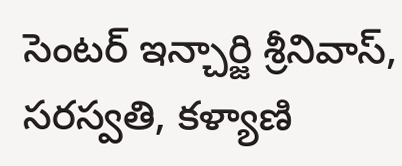సెంటర్ ఇన్చార్జి శ్రీనివాస్, సరస్వతి, కళ్యాణి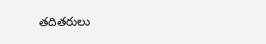తదితరులు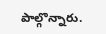పాల్గొన్నారు.